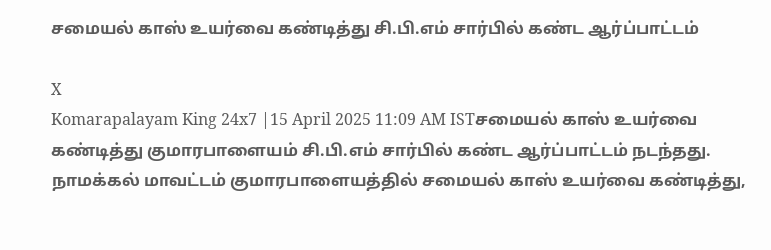சமையல் காஸ் உயர்வை கண்டித்து சி.பி.எம் சார்பில் கண்ட ஆர்ப்பாட்டம்

X
Komarapalayam King 24x7 |15 April 2025 11:09 AM ISTசமையல் காஸ் உயர்வை கண்டித்து குமாரபாளையம் சி.பி.எம் சார்பில் கண்ட ஆர்ப்பாட்டம் நடந்தது.
நாமக்கல் மாவட்டம் குமாரபாளையத்தில் சமையல் காஸ் உயர்வை கண்டித்து,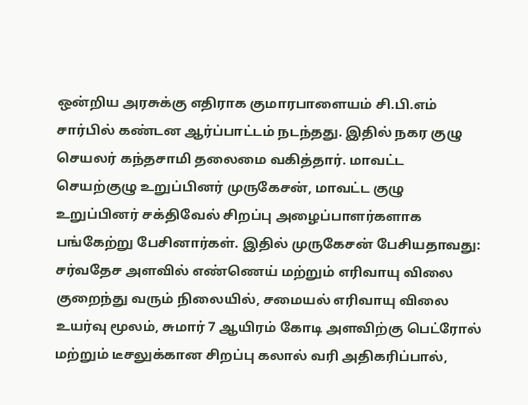ஒன்றிய அரசுக்கு எதிராக குமாரபாளையம் சி.பி.எம் சார்பில் கண்டன ஆர்ப்பாட்டம் நடந்தது. இதில் நகர குழு செயலர் கந்தசாமி தலைமை வகித்தார். மாவட்ட செயற்குழு உறுப்பினர் முருகேசன், மாவட்ட குழு உறுப்பினர் சக்திவேல் சிறப்பு அழைப்பாளர்களாக பங்கேற்று பேசினார்கள். இதில் முருகேசன் பேசியதாவது: சர்வதேச அளவில் எண்ணெய் மற்றும் எரிவாயு விலை குறைந்து வரும் நிலையில், சமையல் எரிவாயு விலை உயர்வு மூலம், சுமார் 7 ஆயிரம் கோடி அளவிற்கு பெட்ரோல் மற்றும் டீசலுக்கான சிறப்பு கலால் வரி அதிகரிப்பால்,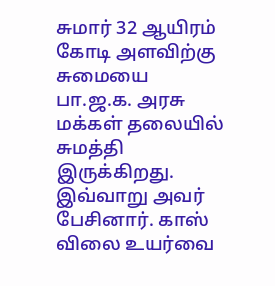சுமார் 32 ஆயிரம் கோடி அளவிற்கு சுமையை பா.ஜ.க. அரசு மக்கள் தலையில் சுமத்தி இருக்கிறது. இவ்வாறு அவர் பேசினார். காஸ் விலை உயர்வை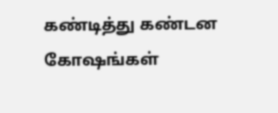கண்டித்து கண்டன கோஷங்கள்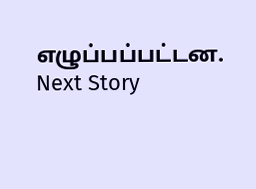எழுப்பப்பட்டன.
Next Story